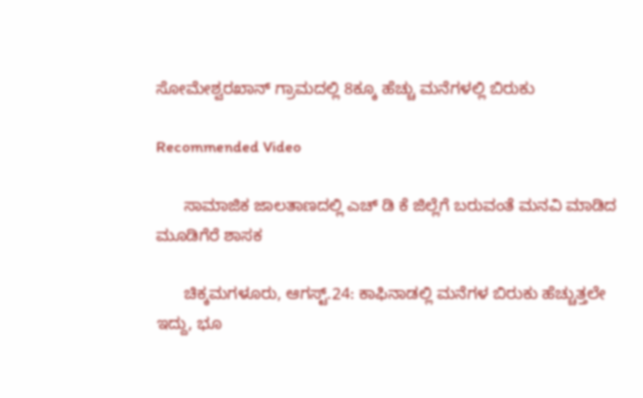ಸೋಮೇಶ್ವರಖಾನ್ ಗ್ರಾಮದಲ್ಲಿ 8ಕ್ಕೂ ಹೆಚ್ಚು ಮನೆಗಳಲ್ಲಿ ಬಿರುಕು

Recommended Video

      ಸಾಮಾಜಿಕ ಜಾಲತಾಣದಲ್ಲಿ ಎಚ್ ಡಿ ಕೆ ಜಿಲ್ಲೆಗೆ‌ ಬರುವಂತೆ ಮನವಿ ಮಾಡಿದ ಮೂಡಿಗೆರೆ ಶಾಸಕ

      ಚಿಕ್ಕಮಗಳೂರು, ಆಗಸ್ಟ್.24: ಕಾಫಿನಾಡಲ್ಲಿ ಮನೆಗಳ ಬಿರುಕು ಹೆಚ್ಚುತ್ತಲೇ ಇದ್ದು, ಭೂ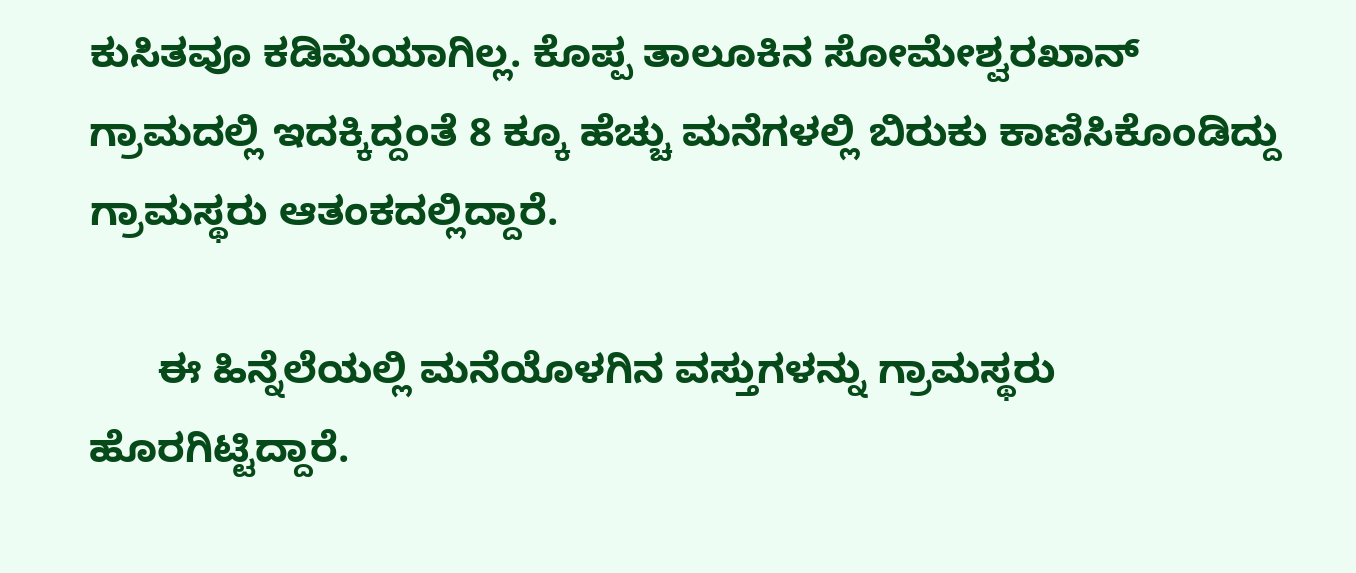ಕುಸಿತವೂ ಕಡಿಮೆಯಾಗಿಲ್ಲ. ಕೊಪ್ಪ‌ ತಾಲೂಕಿನ ಸೋಮೇಶ್ವರಖಾನ್ ಗ್ರಾಮದಲ್ಲಿ ಇದಕ್ಕಿದ್ದಂತೆ 8 ಕ್ಕೂ ಹೆಚ್ಚು ಮನೆಗಳಲ್ಲಿ ಬಿರುಕು ಕಾಣಿಸಿಕೊಂಡಿದ್ದು ಗ್ರಾಮಸ್ಥರು ಆತಂಕದಲ್ಲಿದ್ದಾರೆ.

      ಈ ಹಿನ್ನೆಲೆಯಲ್ಲಿ ಮನೆಯೊಳಗಿನ ವಸ್ತುಗಳನ್ನು ಗ್ರಾಮಸ್ಥರು ಹೊರಗಿಟ್ಟಿದ್ದಾರೆ.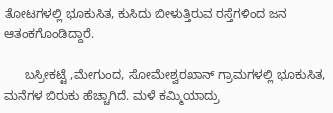ತೋಟಗಳಲ್ಲಿ ಭೂಕುಸಿತ, ಕುಸಿದು ಬೀಳುತ್ತಿರುವ ರಸ್ತೆಗಳಿಂದ ಜನ ಆತಂಕಗೊಂಡಿದ್ದಾರೆ.

      ಬಸ್ರೀಕಟ್ಟೆ ,ಮೇಗುಂದ, ಸೋಮೇಶ್ವರಖಾನ್ ಗ್ರಾಮಗಳಲ್ಲಿ ಭೂಕುಸಿತ, ಮನೆಗಳ ಬಿರುಕು ಹೆಚ್ಚಾಗಿದೆ. ಮಳೆ ಕಮ್ಮಿಯಾದ್ರು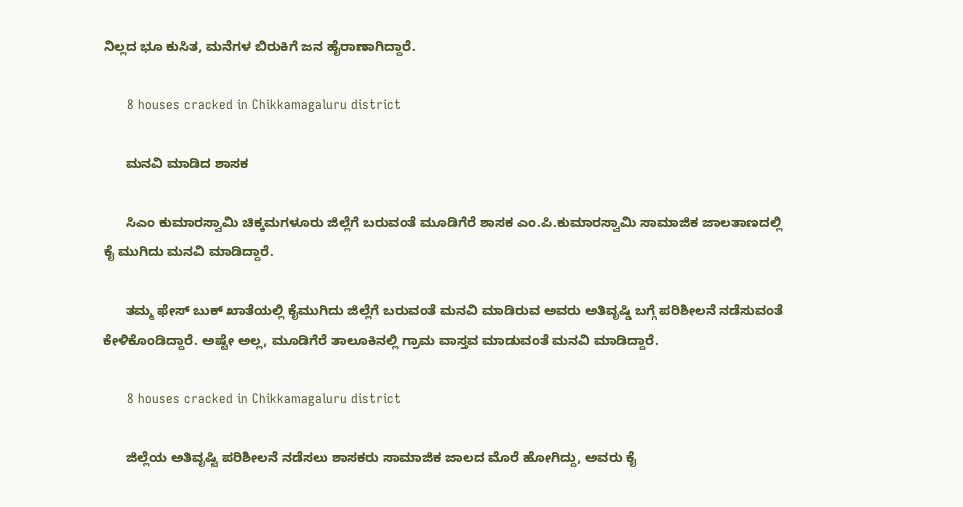ನಿಲ್ಲದ ಭೂ ಕುಸಿತ, ಮನೆಗಳ ಬಿರುಕಿಗೆ ಜನ ಹೈರಾಣಾಗಿದ್ದಾರೆ.

      8 houses cracked in Chikkamagaluru district

      ಮನವಿ ಮಾಡಿದ ಶಾಸಕ

      ಸಿಎಂ ಕುಮಾರಸ್ವಾಮಿ ಚಿಕ್ಕಮಗಳೂರು ಜಿಲ್ಲೆಗೆ‌ ಬರುವಂತೆ ಮೂಡಿಗೆರೆ ಶಾಸಕ ಎಂ.ಪಿ.ಕುಮಾರಸ್ವಾಮಿ ಸಾಮಾಜಿಕ ಜಾಲತಾಣದಲ್ಲಿ ಕೈ ಮುಗಿದು ಮನವಿ ಮಾಡಿದ್ದಾರೆ.

      ತಮ್ಮ ಫೇಸ್ ಬುಕ್ ಖಾತೆಯಲ್ಲಿ ಕೈಮುಗಿದು ಜಿಲ್ಲೆಗೆ ಬರುವಂತೆ ಮನವಿ ಮಾಡಿರುವ ಅವರು ಅತಿವೃಷ್ಡಿ ಬಗ್ಗೆ ಪರಿಶೀಲನೆ ನಡೆಸುವಂತೆ ಕೇಳಿಕೊಂಡಿದ್ದಾರೆ. ಅಷ್ಟೇ ಅಲ್ಲ, ಮೂಡಿಗೆರೆ ತಾಲೂಕಿನಲ್ಲಿ ಗ್ರಾಮ ವಾಸ್ತವ ಮಾಡುವಂತೆ ಮನವಿ ಮಾಡಿದ್ದಾರೆ.

      8 houses cracked in Chikkamagaluru district

      ಜಿಲ್ಲೆಯ ಅತಿವೃಷ್ಟಿ ಪರಿಶೀಲನೆ ನಡೆಸಲು ಶಾಸಕರು ಸಾಮಾಜಿಕ ಜಾಲದ ಮೊರೆ ಹೋಗಿದ್ದು, ಅವರು ಕೈ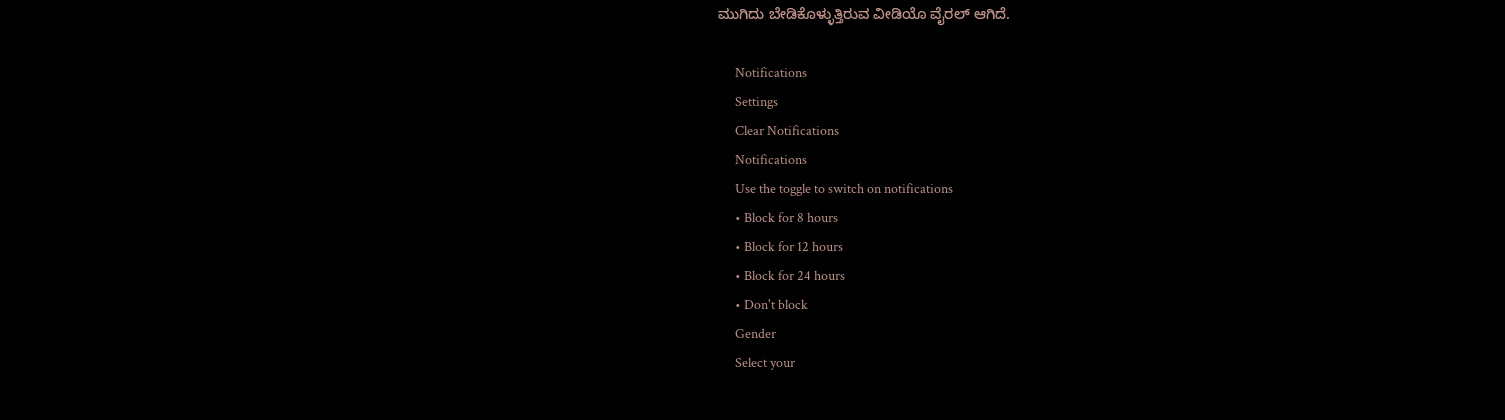ಮುಗಿದು ಬೇಡಿಕೊಳ್ಳುತ್ತಿರುವ ವೀಡಿಯೊ ವೈರಲ್ ಆಗಿದೆ.

      Notifications
      Settings
      Clear Notifications
      Notifications
      Use the toggle to switch on notifications
      • Block for 8 hours
      • Block for 12 hours
      • Block for 24 hours
      • Don't block
      Gender
      Select your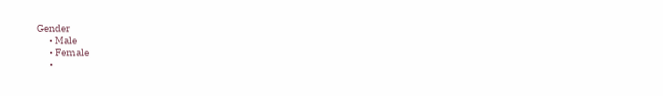Gender
      • Male
      • Female
      •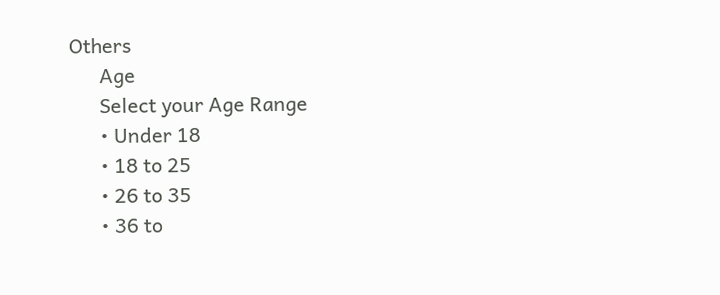Others
      Age
      Select your Age Range
      • Under 18
      • 18 to 25
      • 26 to 35
      • 36 to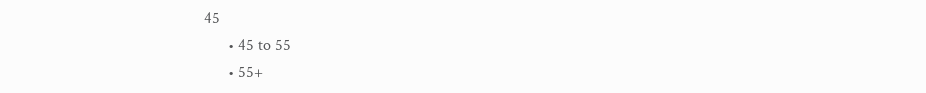45
      • 45 to 55
      • 55+